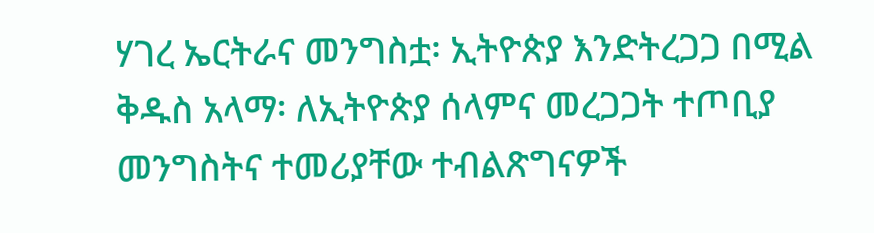ሃገረ ኤርትራና መንግስቷ፡ ኢትዮጵያ እንድትረጋጋ በሚል ቅዱስ አላማ፡ ለኢትዮጵያ ሰላምና መረጋጋት ተጦቢያ መንግስትና ተመሪያቸው ተብልጽግናዎች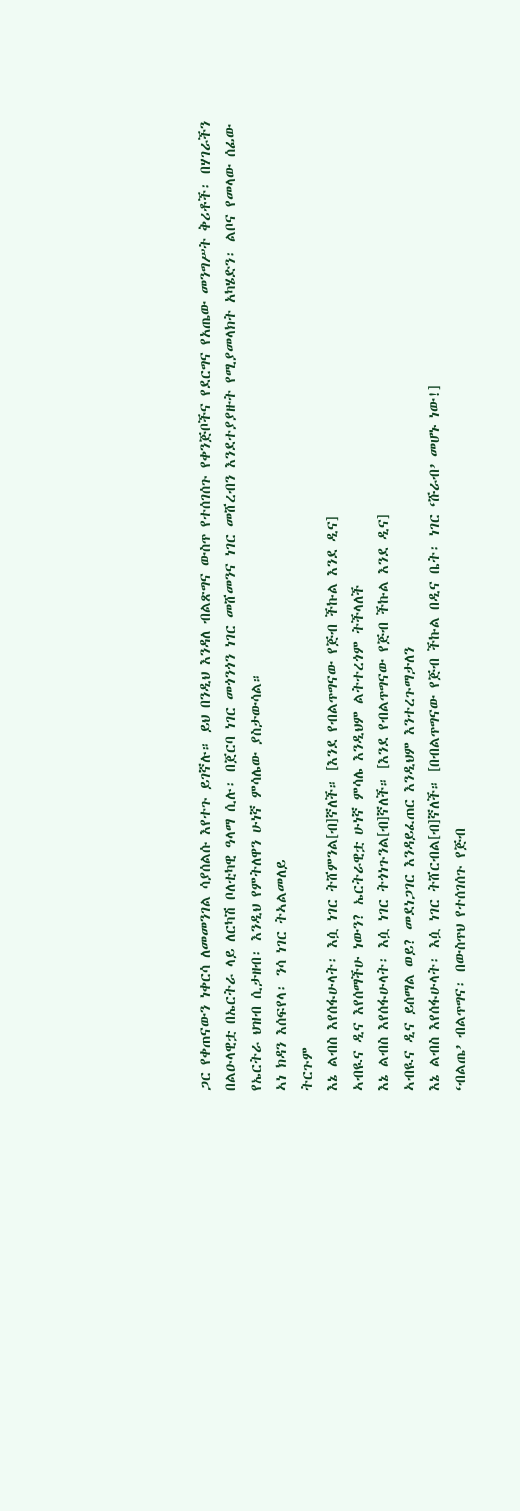ጋር የቀጠናውን ነቀርሳ ለመመንገል ሳያሰልሱ እየተጉ ይገኛሉ። ይህ በንዲህ እንዳለ ብልጽግና ውስጥ የተሰገሰጉ የቀንጅቦችና የደርግና የአጤው መንግሥት ቅሪቶች፡ በሃገራችን በልዑላዊቷ በኤርትራ ላይ ለርካሽ ቦለቲካዊ ዓላማ ሲሉ፡ በጀርባ ነገር መጎንጎን ነገር መሸመንና ነገር መሸረብን እንደተያያዙት የሚያመላክት አካሄድን፡ ልቦና የመላው ሰፊው የኤርትራ ህዝብ ሲታዘብ፡ እንዲህ የምትለዋን ሁነኛ ምሳሌው ያስታውሳል።
ኣነ ክዳን እሰፍየላ፡ ንሳ ነገር ትኣልመለይ
ትርጉም
እኔ ልብስ እየሰፋሁላት፡ እሷ ነገር ትሸምንል[ብ]ኛለች። [እንደ የብልጥግናው የጅብ ችኩል እንደ ዲና]
ኣብዪና ዲና እየሰማችሁ ነውን? ኤርትራዊቷ ሁነኛ ምሳሌ እንዲህም ልትተረጎም ትችላለች
እኔ ልብስ እየሰፋሁላት፡ እሷ ነገር ትጎነጉንል[ብ]ኛለች። [እንደ የብልጥግናው የጅብ ችኩል እንደ ዲና]
ኣብዪና ዲና ይሰማል ወይ? መደነጋገር እንዳይፈጠር እንዲህም እንተረጉማታለን
እኔ ልብስ እየሰፋሁላት፡ እሷ ነገር ትሸርብል[ብ]ኛለች። [በብልጥግናው የጅብ ችኩል በዲና ቤት፡ ነገር ‘ሹራብ’ መሆኑ ነው!]
‘ብልጤ’ ብልጥግና፡ በውስጥህ የተሰገሰጉ የጅብ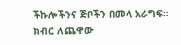ችኩሎችንና ጅቦችን በመላ አራግፍ።
ክብር ለጨዋው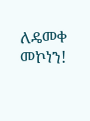ለዴመቀ መኮነን!